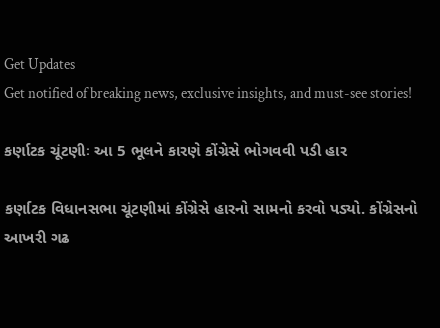Get Updates
Get notified of breaking news, exclusive insights, and must-see stories!

કર્ણાટક ચૂંટણીઃ આ 5 ભૂલને કારણે કોંગ્રેસે ભોગવવી પડી હાર

કર્ણાટક વિધાનસભા ચૂંટણીમાં કોંગ્રેસે હારનો સામનો કરવો પડ્યો. કોંગ્રેસનો આખરી ગઢ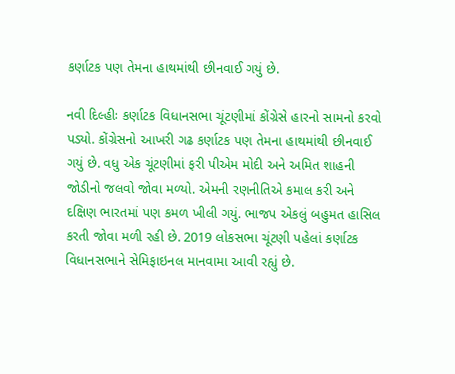કર્ણાટક પણ તેમના હાથમાંથી છીનવાઈ ગયું છે.

નવી દિલ્હીઃ કર્ણાટક વિધાનસભા ચૂંટણીમાં કોંગ્રેસે હારનો સામનો કરવો પડ્યો. કોંગ્રેસનો આખરી ગઢ કર્ણાટક પણ તેમના હાથમાંથી છીનવાઈ ગયું છે. વધુ એક ચૂંટણીમાં ફરી પીએમ મોદી અને અમિત શાહની જોડીનો જલવો જોવા મળ્યો. એમની રણનીતિએ કમાલ કરી અને દક્ષિણ ભારતમાં પણ કમળ ખીલી ગયું. ભાજપ એકલું બહુમત હાસિલ કરતી જોવા મળી રહી છે. 2019 લોકસભા ચૂંટણી પહેલાં કર્ણાટક વિધાનસભાને સેમિફાઇનલ માનવામા આવી રહ્યું છે.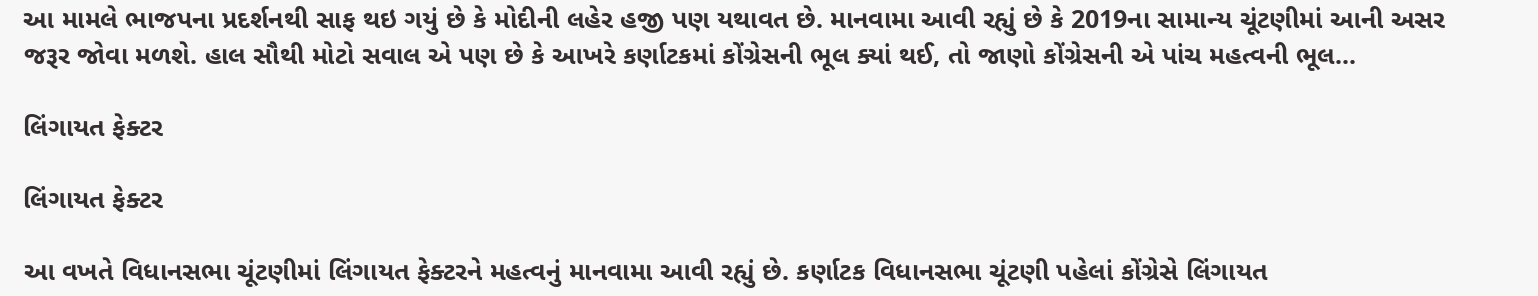આ મામલે ભાજપના પ્રદર્શનથી સાફ થઇ ગયું છે કે મોદીની લહેર હજી પણ યથાવત છે. માનવામા આવી રહ્યું છે કે 2019ના સામાન્ય ચૂંટણીમાં આની અસર જરૂર જોવા મળશે. હાલ સૌથી મોટો સવાલ એ પણ છે કે આખરે કર્ણાટકમાં કોંગ્રેસની ભૂલ ક્યાં થઈ, તો જાણો કોંગ્રેસની એ પાંચ મહત્વની ભૂલ...

લિંગાયત ફેક્ટર

લિંગાયત ફેક્ટર

આ વખતે વિધાનસભા ચૂંટણીમાં લિંગાયત ફેક્ટરને મહત્વનું માનવામા આવી રહ્યું છે. કર્ણાટક વિધાનસભા ચૂંટણી પહેલાં કોંગ્રેસે લિંગાયત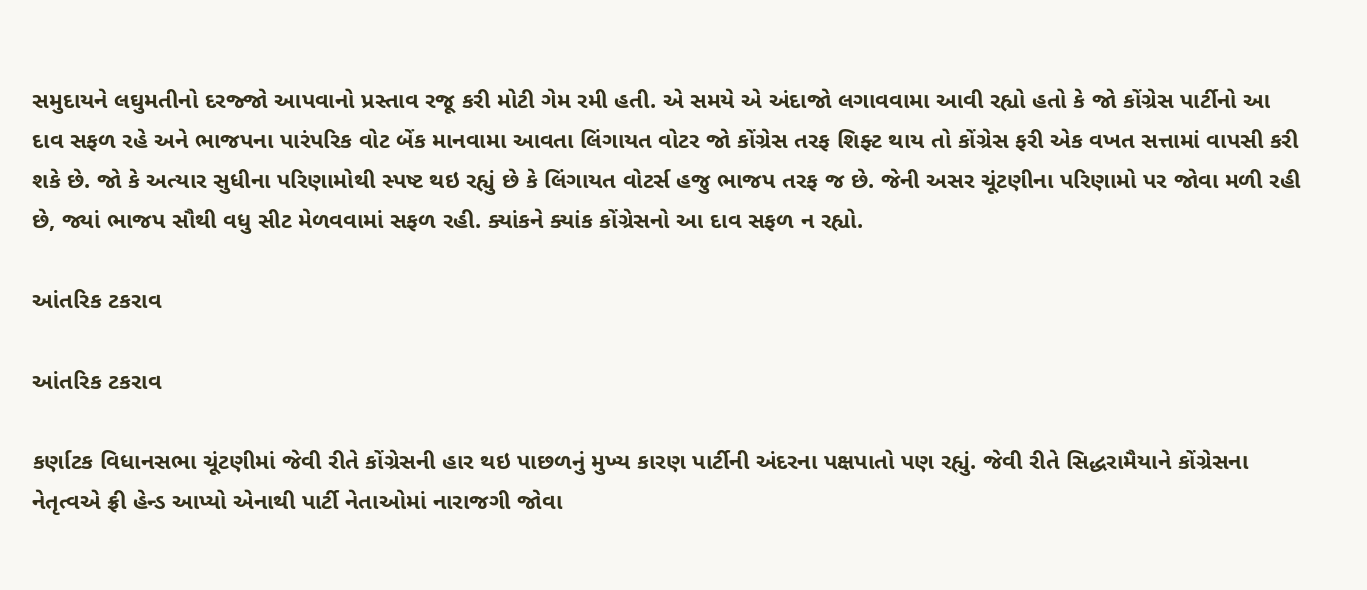સમુદાયને લઘુમતીનો દરજ્જો આપવાનો પ્રસ્તાવ રજૂ કરી મોટી ગેમ રમી હતી. એ સમયે એ અંદાજો લગાવવામા આવી રહ્યો હતો કે જો કોંગ્રેસ પાર્ટીનો આ દાવ સફળ રહે અને ભાજપના પારંપરિક વોટ બેંક માનવામા આવતા લિંગાયત વોટર જો કોંગ્રેસ તરફ શિફ્ટ થાય તો કોંગ્રેસ ફરી એક વખત સત્તામાં વાપસી કરી શકે છે. જો કે અત્યાર સુધીના પરિણામોથી સ્પષ્ટ થઇ રહ્યું છે કે લિંગાયત વોટર્સ હજુ ભાજપ તરફ જ છે. જેની અસર ચૂંટણીના પરિણામો પર જોવા મળી રહી છે, જ્યાં ભાજપ સૌથી વધુ સીટ મેળવવામાં સફળ રહી. ક્યાંકને ક્યાંક કોંગ્રેસનો આ દાવ સફળ ન રહ્યો.

આંતરિક ટકરાવ

આંતરિક ટકરાવ

કર્ણાટક વિધાનસભા ચૂંટણીમાં જેવી રીતે કોંગ્રેસની હાર થઇ પાછળનું મુખ્ય કારણ પાર્ટીની અંદરના પક્ષપાતો પણ રહ્યું. જેવી રીતે સિદ્ધરામૈયાને કોંગ્રેસના નેતૃત્વએ ફ્રી હેન્ડ આપ્યો એનાથી પાર્ટી નેતાઓમાં નારાજગી જોવા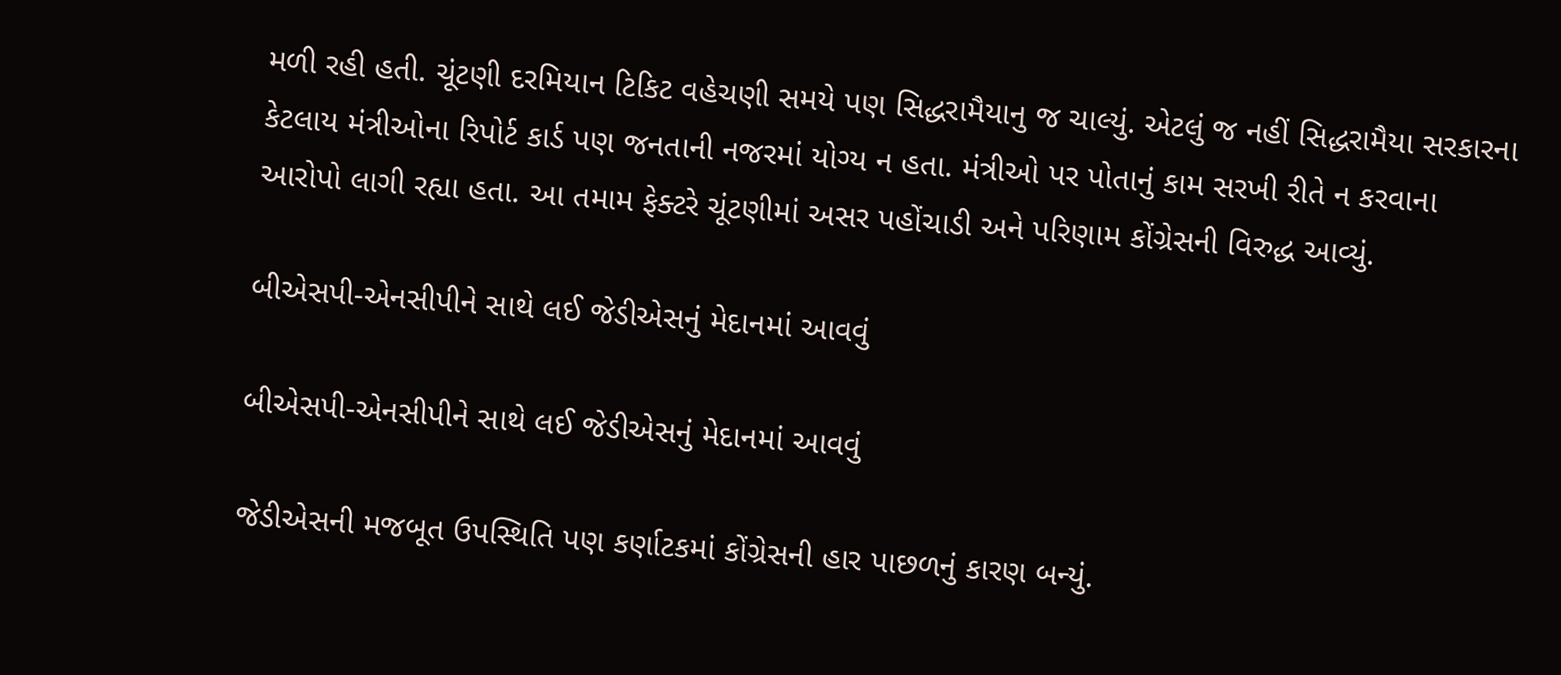મળી રહી હતી. ચૂંટણી દરમિયાન ટિકિટ વહેચણી સમયે પણ સિદ્ધરામૈયાનુ જ ચાલ્યું. એટલું જ નહીં સિદ્ધરામૈયા સરકારના કેટલાય મંત્રીઓના રિપોર્ટ કાર્ડ પણ જનતાની નજરમાં યોગ્ય ન હતા. મંત્રીઓ પર પોતાનું કામ સરખી રીતે ન કરવાના આરોપો લાગી રહ્યા હતા. આ તમામ ફેક્ટરે ચૂંટણીમાં અસર પહોંચાડી અને પરિણામ કોંગ્રેસની વિરુદ્ધ આવ્યું.

બીએસપી-એનસીપીને સાથે લઈ જેડીએસનું મેદાનમાં આવવું

બીએસપી-એનસીપીને સાથે લઈ જેડીએસનું મેદાનમાં આવવું

જેડીએસની મજબૂત ઉપસ્થિતિ પણ કર્ણાટકમાં કોંગ્રેસની હાર પાછળનું કારણ બન્યું.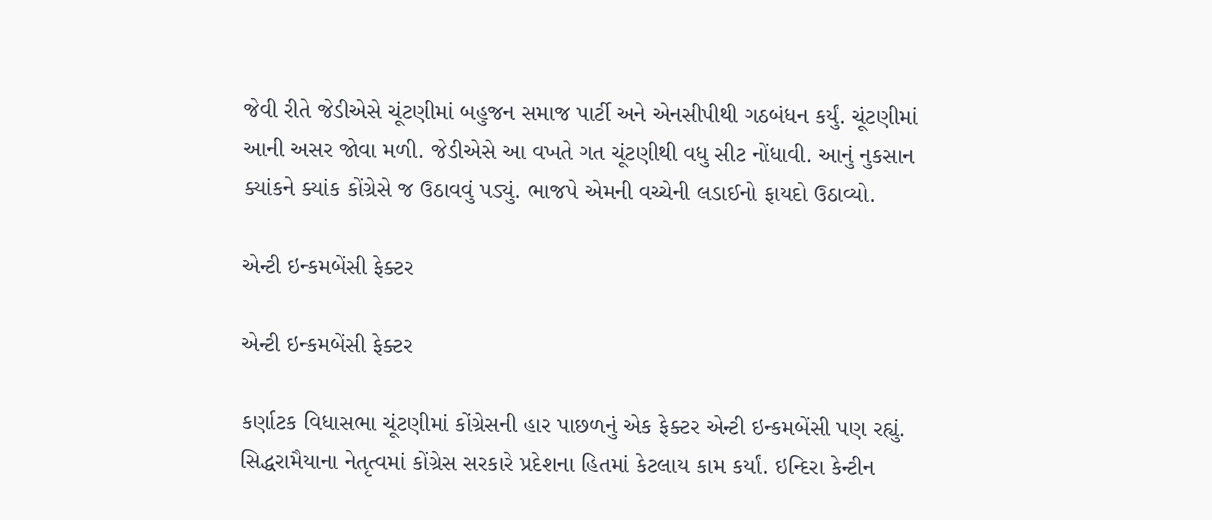જેવી રીતે જેડીએસે ચૂંટણીમાં બહુજન સમાજ પાર્ટી અને એનસીપીથી ગઠબંધન કર્યું. ચૂંટણીમાં આની અસર જોવા મળી. જેડીએસે આ વખતે ગત ચૂંટણીથી વધુ સીટ નોંધાવી. આનું નુકસાન ક્યાંકને ક્યાંક કોંગ્રેસે જ ઉઠાવવું પડ્યું. ભાજપે એમની વચ્ચેની લડાઈનો ફાયદો ઉઠાવ્યો.

એન્ટી ઇન્કમબેંસી ફેક્ટર

એન્ટી ઇન્કમબેંસી ફેક્ટર

કર્ણાટક વિધાસભા ચૂંટણીમાં કોંગ્રેસની હાર પાછળનું એક ફેક્ટર એન્ટી ઇન્કમબેંસી પણ રહ્યું. સિદ્ધરામૈયાના નેતૃત્વમાં કોંગ્રેસ સરકારે પ્રદેશના હિતમાં કેટલાય કામ કર્યાં. ઇન્દિરા કેન્ટીન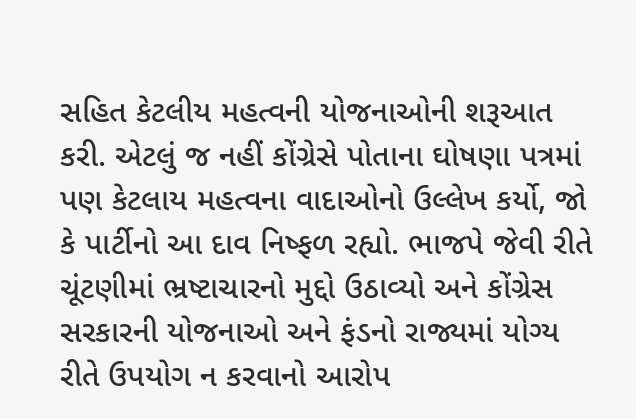સહિત કેટલીય મહત્વની યોજનાઓની શરૂઆત કરી. એટલું જ નહીં કોંગ્રેસે પોતાના ઘોષણા પત્રમાં પણ કેટલાય મહત્વના વાદાઓનો ઉલ્લેખ કર્યો, જો કે પાર્ટીનો આ દાવ નિષ્ફળ રહ્યો. ભાજપે જેવી રીતે ચૂંટણીમાં ભ્રષ્ટાચારનો મુદ્દો ઉઠાવ્યો અને કોંગ્રેસ સરકારની યોજનાઓ અને ફંડનો રાજ્યમાં યોગ્ય રીતે ઉપયોગ ન કરવાનો આરોપ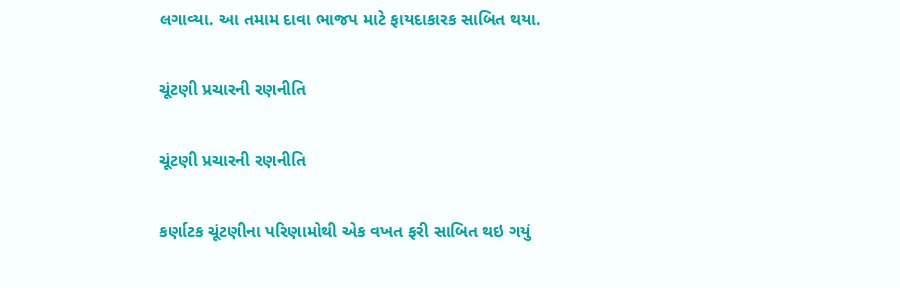લગાવ્યા. આ તમામ દાવા ભાજપ માટે ફાયદાકારક સાબિત થયા.

ચૂંટણી પ્રચારની રણનીતિ

ચૂંટણી પ્રચારની રણનીતિ

કર્ણાટક ચૂંટણીના પરિણામોથી એક વખત ફરી સાબિત થઇ ગયું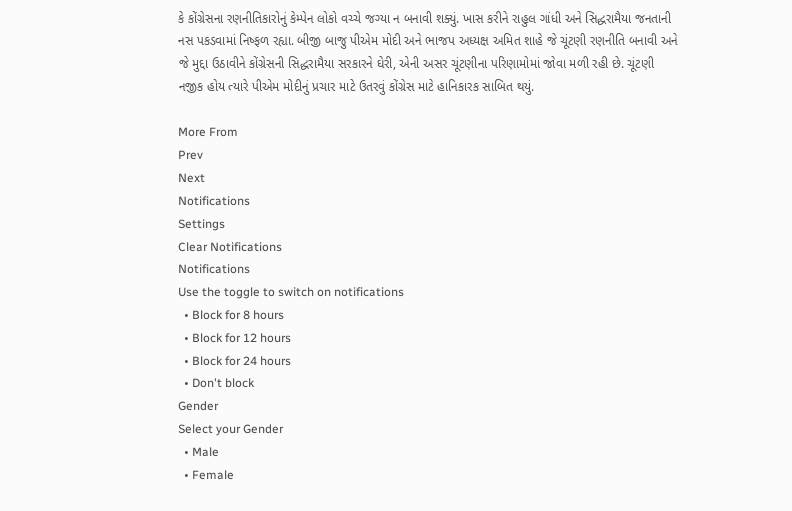કે કોંગ્રેસના રણનીતિકારોનું કેમ્પેન લોકો વચ્ચે જગ્યા ન બનાવી શક્યું. ખાસ કરીને રાહુલ ગાંધી અને સિદ્ધરામૈયા જનતાની નસ પકડવામાં નિષ્ફળ રહ્યા. બીજી બાજુ પીએમ મોદી અને ભાજપ અધ્યક્ષ અમિત શાહે જે ચૂંટણી રણનીતિ બનાવી અને જે મુદ્દા ઉઠાવીને કોંગ્રેસની સિદ્ધરામૈયા સરકારને ઘેરી, એની અસર ચૂંટણીના પરિણામોમાં જોવા મળી રહી છે. ચૂંટણી નજીક હોય ત્યારે પીએમ મોદીનું પ્રચાર માટે ઉતરવું કોંગ્રેસ માટે હાનિકારક સાબિત થયું.

More From
Prev
Next
Notifications
Settings
Clear Notifications
Notifications
Use the toggle to switch on notifications
  • Block for 8 hours
  • Block for 12 hours
  • Block for 24 hours
  • Don't block
Gender
Select your Gender
  • Male
  • Female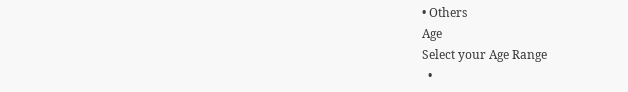• Others
Age
Select your Age Range
  •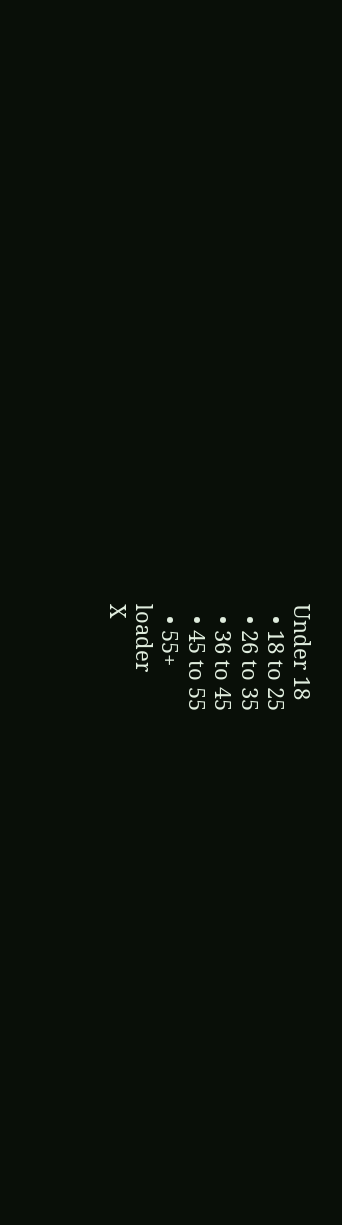Under 18
  • 18 to 25
  • 26 to 35
  • 36 to 45
  • 45 to 55
  • 55+
loader
X